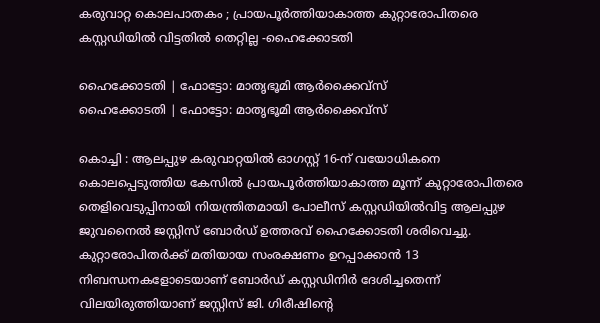കരുവാറ്റ കൊലപാതകം ; പ്രായപൂർത്തിയാകാത്ത കുറ്റാരോപിതരെ കസ്റ്റഡിയിൽ വിട്ടതിൽ തെറ്റില്ല -ഹൈക്കോടതി

ഹൈക്കോടതി | ഫോട്ടോ: മാതൃഭൂമി ആർക്കൈവ്സ്
ഹൈക്കോടതി | ഫോട്ടോ: മാതൃഭൂമി ആർക്കൈവ്സ്

കൊച്ചി : ആലപ്പുഴ കരുവാറ്റയിൽ ഓഗസ്റ്റ് 16-ന് വയോധികനെ കൊലപ്പെടുത്തിയ കേസിൽ പ്രായപൂർത്തിയാകാത്ത മൂന്ന് കുറ്റാരോപിതരെ തെളിവെടുപ്പിനായി നിയന്ത്രിതമായി പോലീസ് കസ്റ്റഡിയിൽവിട്ട ആലപ്പുഴ ജുവനൈൽ ജസ്റ്റിസ് ബോർഡ് ഉത്തരവ് ഹൈക്കോടതി ശരിവെച്ചു. കുറ്റാരോപിതർക്ക് മതിയായ സംരക്ഷണം ഉറപ്പാക്കാൻ 13 നിബന്ധനകളോടെയാണ് ബോർഡ് കസ്റ്റഡിനിർ ദേശിച്ചതെന്ന് വിലയിരുത്തിയാണ് ജസ്റ്റിസ് ജി. ഗിരീഷിന്റെ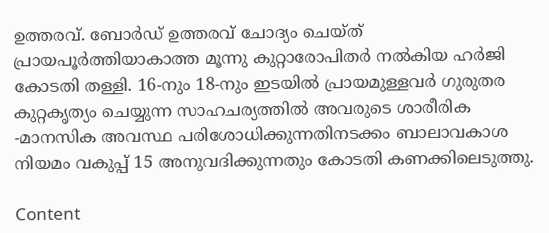ഉത്തരവ്. ബോർഡ് ഉത്തരവ് ചോദ്യം ചെയ്ത് പ്രായപൂർത്തിയാകാത്ത മൂന്നു കുറ്റാരോപിതർ നൽകിയ ഹർജി കോടതി തള്ളി. 16-നും 18-നും ഇടയിൽ പ്രായമുള്ളവർ ഗുരുതര കുറ്റകൃത്യം ചെയ്യുന്ന സാഹചര്യത്തിൽ അവരുടെ ശാരീരിക -മാനസിക അവസ്ഥ പരിശോധിക്കുന്നതിനടക്കം ബാലാവകാശ നിയമം വകുപ്പ് 15 അനുവദിക്കുന്നതും കോടതി കണക്കിലെടുത്തു.

Content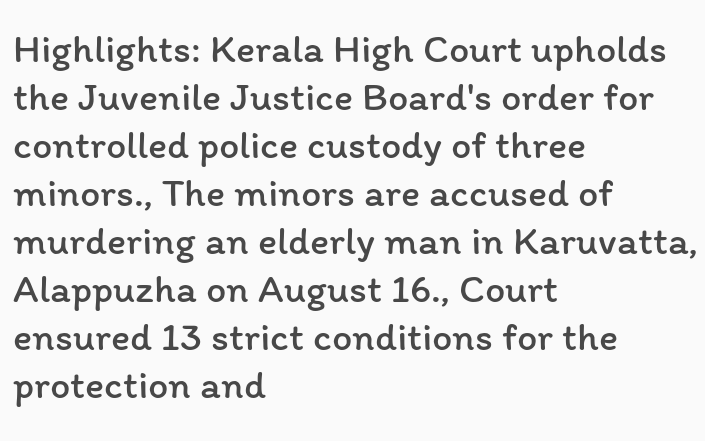Highlights: Kerala High Court upholds the Juvenile Justice Board's order for controlled police custody of three minors., The minors are accused of murdering an elderly man in Karuvatta, Alappuzha on August 16., Court ensured 13 strict conditions for the protection and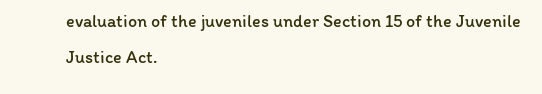evaluation of the juveniles under Section 15 of the Juvenile Justice Act.